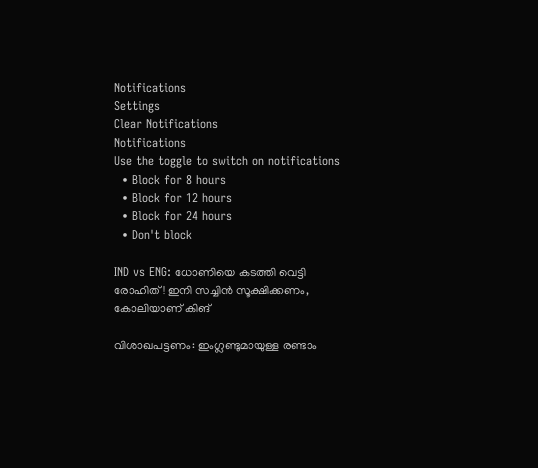Notifications
Settings
Clear Notifications
Notifications
Use the toggle to switch on notifications
  • Block for 8 hours
  • Block for 12 hours
  • Block for 24 hours
  • Don't block

IND vs ENG: ധോണിയെ കടത്തി വെട്ടി രോഹിത്! ഇനി സച്ചിന്‍ സൂക്ഷിക്കണം, കോലിയാണ് കിങ്

വിശാഖപട്ടണം: ഇംഗ്ലണ്ടുമായുള്ള രണ്ടാം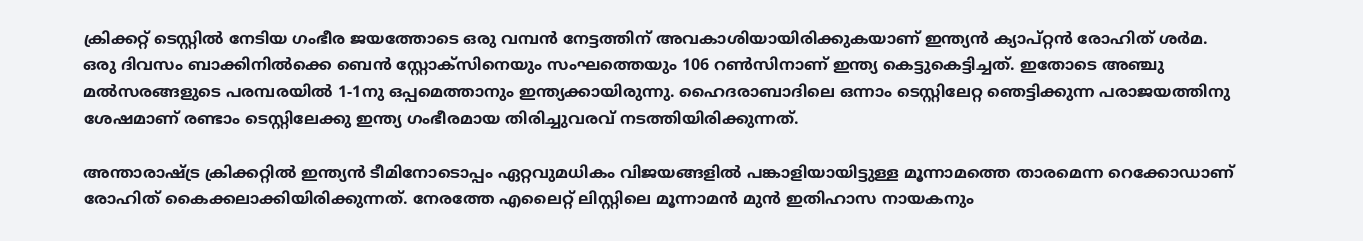ക്രിക്കറ്റ് ടെസ്റ്റില്‍ നേടിയ ഗംഭീര ജയത്തോടെ ഒരു വമ്പന്‍ നേട്ടത്തിന് അവകാശിയായിരിക്കുകയാണ് ഇന്ത്യന്‍ ക്യാപ്റ്റന്‍ രോഹിത് ശര്‍മ. ഒരു ദിവസം ബാക്കിനില്‍ക്കെ ബെന്‍ സ്റ്റോക്‌സിനെയും സംഘത്തെയും 106 റണ്‍സിനാണ് ഇന്ത്യ കെട്ടുകെട്ടിച്ചത്. ഇതോടെ അഞ്ചു മല്‍സരങ്ങളുടെ പരമ്പരയില്‍ 1-1നു ഒപ്പമെത്താനും ഇന്ത്യക്കായിരുന്നു. ഹൈദരാബാദിലെ ഒന്നാം ടെസ്റ്റിലേറ്റ ഞെട്ടിക്കുന്ന പരാജയത്തിനു ശേഷമാണ് രണ്ടാം ടെസ്റ്റിലേക്കു ഇന്ത്യ ഗംഭീരമായ തിരിച്ചുവരവ് നടത്തിയിരിക്കുന്നത്.

അന്താരാഷ്ട്ര ക്രിക്കറ്റില്‍ ഇന്ത്യന്‍ ടീമിനോടൊപ്പം ഏറ്റവുമധികം വിജയങ്ങളില്‍ പങ്കാളിയായിട്ടുള്ള മൂന്നാമത്തെ താരമെന്ന റെക്കോഡാണ് രോഹിത് കൈക്കലാക്കിയിരിക്കുന്നത്. നേരത്തേ എലൈറ്റ് ലിസ്റ്റിലെ മൂന്നാമന്‍ മുന്‍ ഇതിഹാസ നായകനും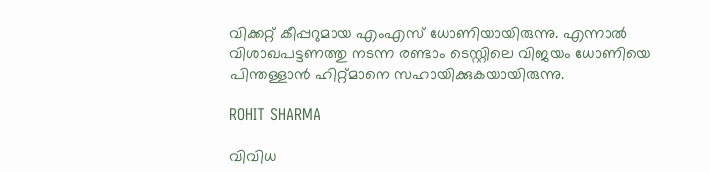വിക്കറ്റ് കീപ്പറുമായ എംഎസ് ധോണിയായിരുന്നു. എന്നാല്‍ വിശാഖപട്ടണത്തു നടന്ന രണ്ടാം ടെസ്റ്റിലെ വിജയം ധോണിയെ പിന്തള്ളാന്‍ ഹിറ്റ്മാനെ സഹായിക്കുകയായിരുന്നു.

ROHIT SHARMA

വിവിധ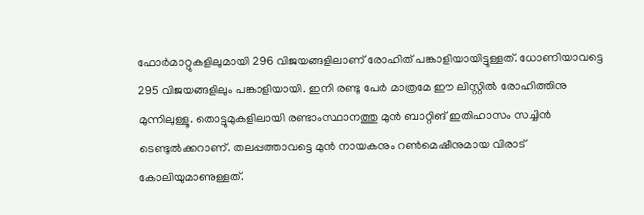ഫോര്‍മാറ്റുകളിലുമായി 296 വിജയങ്ങളിലാണ് രോഹിത് പങ്കാളിയായിട്ടുള്ളത്. ധോണിയാവട്ടെ 295 വിജയങ്ങളിലും പങ്കാളിയായി. ഇനി രണ്ടു പേര്‍ മാത്രമേ ഈ ലിസ്റ്റില്‍ രോഹിത്തിനു മുന്നിലുള്ളൂ. തൊട്ടുമുകളിലായി രണ്ടാംസ്ഥാനത്തു മുന്‍ ബാറ്റിങ് ഇതിഹാസം സച്ചിന്‍ ടെണ്ടുല്‍ക്കറാണ്. തലപ്പത്താവട്ടെ മുന്‍ നായകനും റണ്‍മെഷീനുമായ വിരാട് കോലിയുമാണുള്ളത്.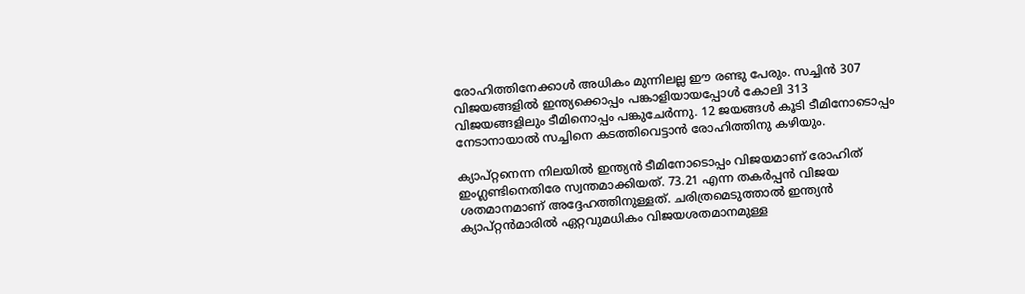രോഹിത്തിനേക്കാള്‍ അധികം മുന്നിലല്ല ഈ രണ്ടു പേരും. സച്ചിന്‍ 307 വിജയങ്ങളില്‍ ഇന്ത്യക്കൊപ്പം പങ്കാളിയായപ്പോള്‍ കോലി 313 വിജയങ്ങളിലും ടീമിനൊപ്പം പങ്കുചേര്‍ന്നു. 12 ജയങ്ങള്‍ കൂടി ടീമിനോടൊപ്പം നേടാനായാല്‍ സച്ചിനെ കടത്തിവെട്ടാന്‍ രോഹിത്തിനു കഴിയും.

ക്യാപ്റ്റനെന്ന നിലയില്‍ ഇന്ത്യന്‍ ടീമിനോടൊപ്പം വിജയമാണ് രോഹിത് ഇംഗ്ലണ്ടിനെതിരേ സ്വന്തമാക്കിയത്. 73.21 എന്ന തകര്‍പ്പന്‍ വിജയ ശതമാനമാണ് അദ്ദേഹത്തിനുള്ളത്. ചരിത്രമെടുത്താല്‍ ഇന്ത്യന്‍ ക്യാപ്റ്റന്‍മാരില്‍ ഏറ്റവുമധികം വിജയശതമാനമുള്ള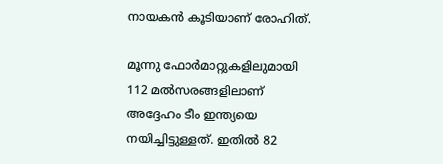നായകന്‍ കൂടിയാണ് രോഹിത്.

മൂന്നു ഫോര്‍മാറ്റുകളിലുമായി 112 മല്‍സരങ്ങളിലാണ് അദ്ദേഹം ടീം ഇന്ത്യയെ നയിച്ചിട്ടുള്ളത്. ഇതില്‍ 82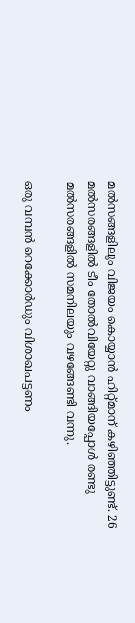മല്‍സങ്ങളിലും വിജയം കൊയ്യാന്‍ ഹിറ്റ്മാന് കഴിഞ്ഞിട്ടുണ്ട്. 26 മല്‍സരങ്ങളില്‍ ടീം തോല്‍വിയേറ്റു വാങ്ങിയപ്പോള്‍ രണ്ടു മല്‍സരങ്ങളില്‍ സമനിലയും വഴങ്ങേണ്ടി വന്നു.

ഒരു വമ്പന്‍ റെക്കോര്‍ഡും വിശാഖപട്ടണം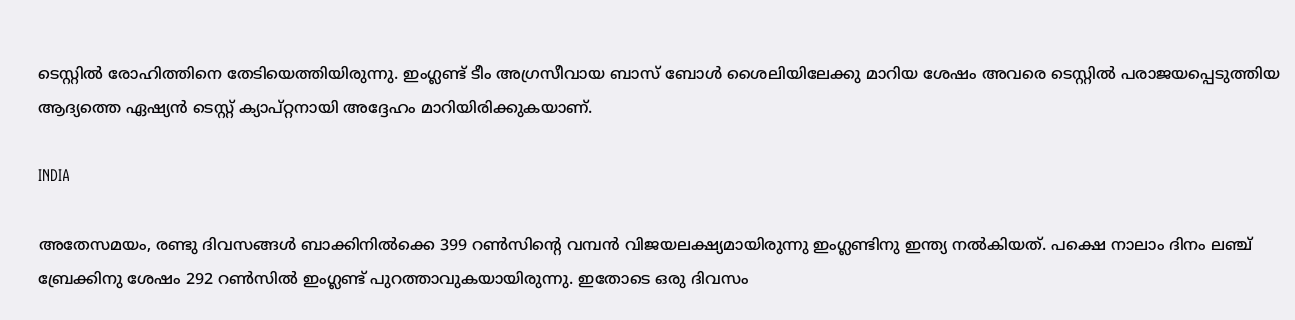ടെസ്റ്റില്‍ രോഹിത്തിനെ തേടിയെത്തിയിരുന്നു. ഇംഗ്ലണ്ട് ടീം അഗ്രസീവായ ബാസ് ബോള്‍ ശൈലിയിലേക്കു മാറിയ ശേഷം അവരെ ടെസ്റ്റില്‍ പരാജയപ്പെടുത്തിയ ആദ്യത്തെ ഏഷ്യന്‍ ടെസ്റ്റ് ക്യാപ്റ്റനായി അദ്ദേഹം മാറിയിരിക്കുകയാണ്.

INDIA

അതേസമയം, രണ്ടു ദിവസങ്ങള്‍ ബാക്കിനില്‍ക്കെ 399 റണ്‍സിന്റെ വമ്പന്‍ വിജയലക്ഷ്യമായിരുന്നു ഇംഗ്ലണ്ടിനു ഇന്ത്യ നല്‍കിയത്. പക്ഷെ നാലാം ദിനം ലഞ്ച് ബ്രേക്കിനു ശേഷം 292 റണ്‍സില്‍ ഇംഗ്ലണ്ട് പുറത്താവുകയായിരുന്നു. ഇതോടെ ഒരു ദിവസം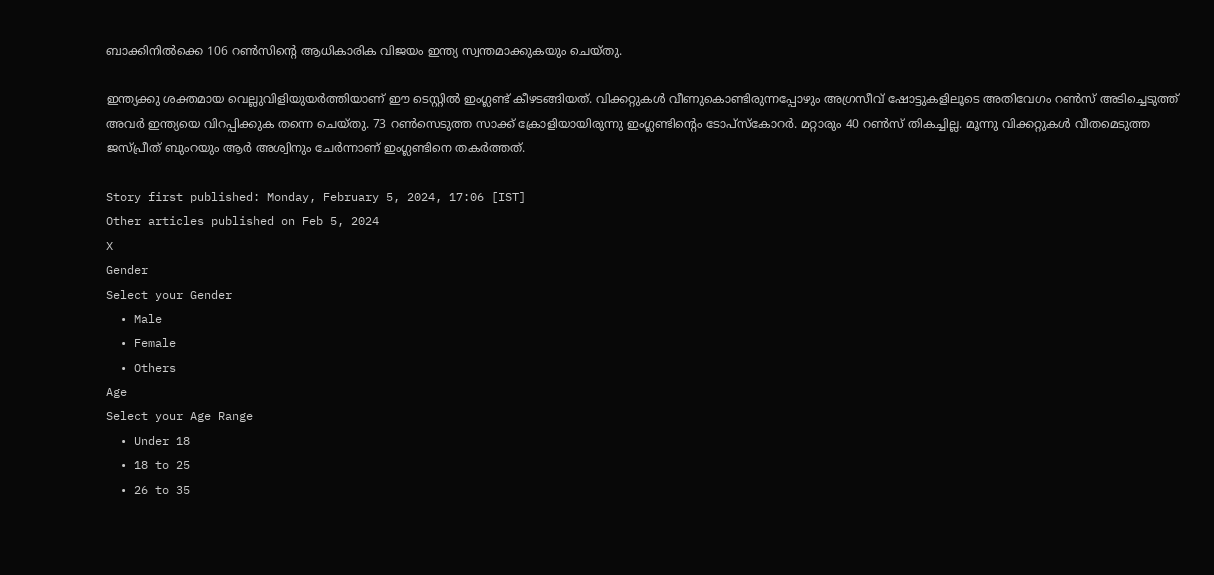ബാക്കിനില്‍ക്കെ 106 റണ്‍സിന്റെ ആധികാരിക വിജയം ഇന്ത്യ സ്വന്തമാക്കുകയും ചെയ്തു.

ഇന്ത്യക്കു ശക്തമായ വെല്ലുവിളിയുയര്‍ത്തിയാണ് ഈ ടെസ്റ്റില്‍ ഇംഗ്ലണ്ട് കീഴടങ്ങിയത്. വിക്കറ്റുകള്‍ വീണുകൊണ്ടിരുന്നപ്പോഴും അഗ്രസീവ് ഷോട്ടുകളിലൂടെ അതിവേഗം റണ്‍സ് അടിച്ചെടുത്ത് അവര്‍ ഇന്ത്യയെ വിറപ്പിക്കുക തന്നെ ചെയ്തു. 73 റണ്‍സെടുത്ത സാക്ക് ക്രോളിയായിരുന്നു ഇംഗ്ലണ്ടിന്റെം ടോപ്‌സ്‌കോറര്‍. മറ്റാരും 40 റണ്‍സ് തികച്ചില്ല. മൂന്നു വിക്കറ്റുകള്‍ വീതമെടുത്ത ജസ്പ്രീത് ബുംറയും ആര്‍ അശ്വിനും ചേര്‍ന്നാണ് ഇംഗ്ലണ്ടിനെ തകര്‍ത്തത്.

Story first published: Monday, February 5, 2024, 17:06 [IST]
Other articles published on Feb 5, 2024
X
Gender
Select your Gender
  • Male
  • Female
  • Others
Age
Select your Age Range
  • Under 18
  • 18 to 25
  • 26 to 35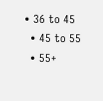• 36 to 45
  • 45 to 55
  • 55+